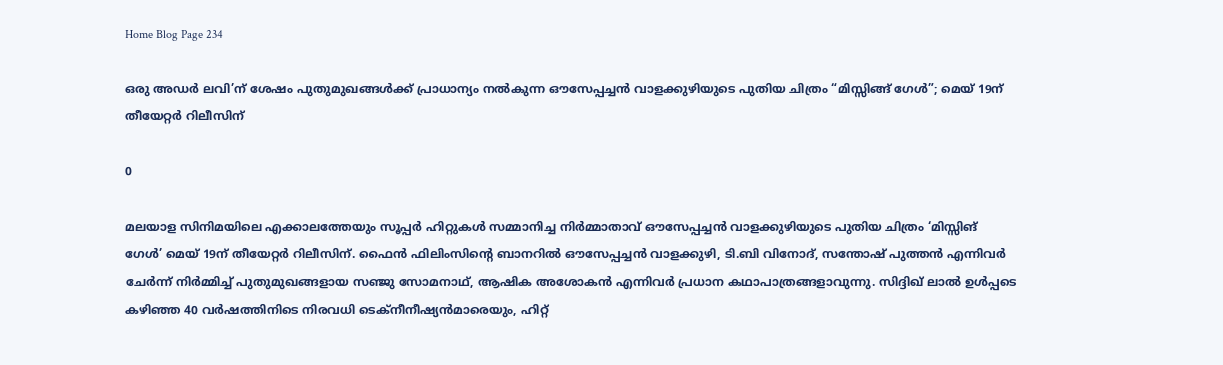Home Blog Page 234

ഒരു അഡർ ലവി’ന് ശേഷം പുതുമുഖങ്ങൾക്ക് പ്രാധാന്യം നൽകുന്ന ഔസേപ്പച്ചൻ വാളക്കുഴിയുടെ പുതിയ ചിത്രം “മിസ്സിങ്ങ് ഗേൾ”; മെയ് 19ന് തീയേറ്റർ റിലീസിന്

0

മലയാള സിനിമയിലെ എക്കാലത്തേയും സൂപ്പർ ഹിറ്റുകൾ സമ്മാനിച്ച നിർമ്മാതാവ് ഔസേപ്പച്ചൻ വാളക്കുഴിയുടെ പുതിയ ചിത്രം ‘മിസ്സിങ് ഗേൾ’ മെയ് 19ന് തീയേറ്റർ റിലീസിന്. ഫൈൻ ഫിലിംസിന്റെ ബാനറിൽ ഔസേപ്പച്ചൻ വാളക്കുഴി, ടി.ബി വിനോദ്, സന്തോഷ് പുത്തൻ എന്നിവർ ചേർന്ന് നിർമ്മിച്ച് പുതുമുഖങ്ങളായ സഞ്ജു സോമനാഥ്, ആഷിക അശോകൻ എന്നിവർ പ്രധാന കഥാപാത്രങ്ങളാവുന്നു. സിദ്ദിഖ് ലാൽ ഉൾപ്പടെ കഴിഞ്ഞ 40 വർഷത്തിനിടെ നിരവധി ടെക്നീനീഷ്യൻമാരെയും, ഹിറ്റ്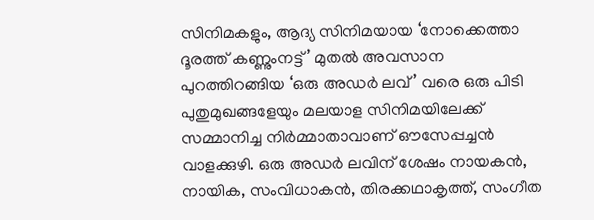സിനിമകളും, ആദ്യ സിനിമയായ ‘നോക്കെത്താ ദൂരത്ത് കണ്ണുംനട്ട്’ മുതൽ അവസാന പുറത്തിറങ്ങിയ ‘ഒരു അഡർ ലവ്’ വരെ ഒരു പിടി പുതുമുഖങ്ങളേയും മലയാള സിനിമയിലേക്ക് സമ്മാനിച്ച നിർമ്മാതാവാണ് ഔസേപ്പച്ചൻ വാളക്കുഴി. ഒരു അഡർ ലവിന് ശേഷം നായകൻ, നായിക, സംവിധാകൻ, തിരക്കഥാകൃത്ത്, സംഗീത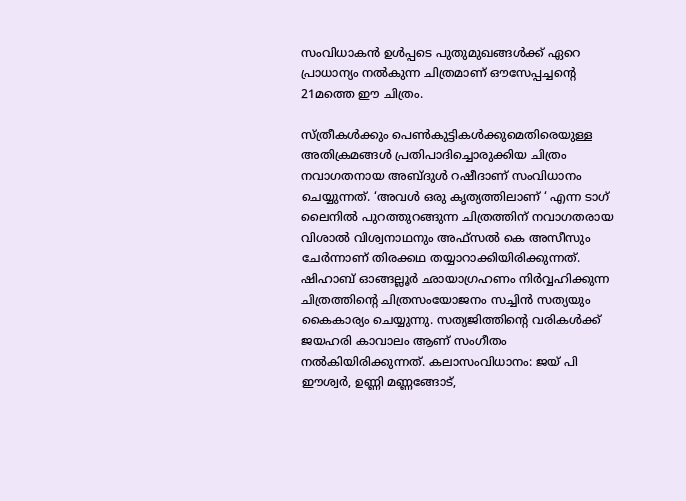സംവിധാകൻ ഉൾപ്പടെ പുതുമുഖങ്ങൾക്ക് ഏറെ പ്രാധാന്യം നൽകുന്ന ചിത്രമാണ് ഔസേപ്പച്ചൻ്റെ 21മത്തെ ഈ ചിത്രം.

സ്ത്രീകൾക്കും പെൺകുട്ടികൾക്കുമെതിരെയുള്ള അതിക്രമങ്ങൾ പ്രതിപാദിച്ചൊരുക്കിയ ചിത്രം നവാഗതനായ അബ്ദുൾ റഷീദാണ് സംവിധാനം ചെയ്യുന്നത്. ‘അവൾ ഒരു കൃത്യത്തിലാണ് ‘ എന്ന ടാഗ് ലൈനിൽ പുറത്തുറങ്ങുന്ന ചിത്രത്തിന് നവാഗതരായ വിശാൽ വിശ്വനാഥനും അഫ്സൽ കെ അസീസും ചേർന്നാണ് തിരക്കഥ തയ്യാറാക്കിയിരിക്കുന്നത്. ഷിഹാബ് ഓങ്ങല്ലൂർ ഛായാഗ്രഹണം നിർവ്വഹിക്കുന്ന ചിത്രത്തിന്റെ ചിത്രസംയോജനം സച്ചിൻ സത്യയും കൈകാര്യം ചെയ്യുന്നു. സത്യജിത്തിൻ്റെ വരികൾക്ക് ജയഹരി കാവാലം ആണ് സംഗീതം നൽകിയിരിക്കുന്നത്. കലാസംവിധാനം: ജയ് പി ഈശ്വർ, ഉണ്ണി മണ്ണങ്ങോട്,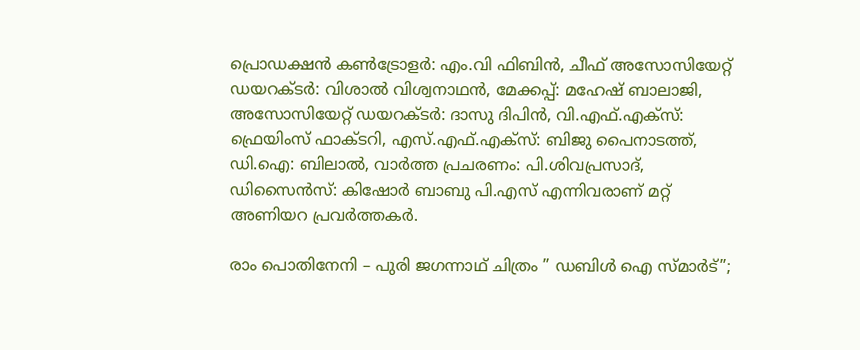പ്രൊഡക്ഷൻ കൺട്രോളർ: എം.വി ഫിബിൻ, ചീഫ് അസോസിയേറ്റ് ഡയറക്ടർ: വിശാൽ വിശ്വനാഥൻ, മേക്കപ്പ്: മഹേഷ് ബാലാജി, അസോസിയേറ്റ് ഡയറക്ടർ: ദാസു ദിപിൻ, വി.എഫ്.എക്സ്: ഫ്രെയിംസ് ഫാക്ടറി, എസ്.എഫ്.എക്സ്: ബിജു പൈനാടത്ത്, ഡി.ഐ: ബിലാൽ, വാർത്ത പ്രചരണം: പി.ശിവപ്രസാദ്, ഡിസൈൻസ്: കിഷോർ ബാബു പി.എസ് എന്നിവരാണ് മറ്റ് അണിയറ പ്രവർത്തകർ.

രാം പൊതിനേനി – പുരി ജഗന്നാഥ്‌ ചിത്രം ” ഡബിൾ ഐ സ്മാർട്”;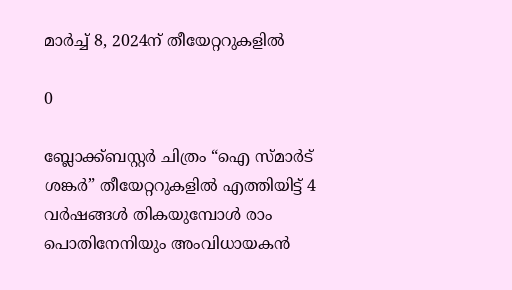മാർച്ച് 8, 2024ന് തീയേറ്ററുകളിൽ

0

ബ്ലോക്ക്ബസ്റ്റർ ചിത്രം “ഐ സ്മാർട് ശങ്കർ” തീയേറ്ററുകളിൽ എത്തിയിട്ട് 4 വർഷങ്ങൾ തികയുമ്പോൾ രാം പൊതിനേനിയും അംവിധായകൻ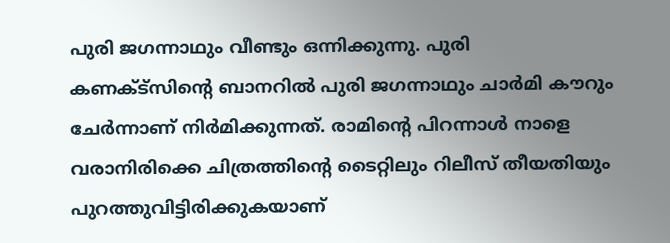പുരി ജഗന്നാഥും വീണ്ടും ഒന്നിക്കുന്നു. പുരി കണക്ട്സിന്റെ ബാനറിൽ പുരി ജഗന്നാഥും ചാർമി കൗറും ചേർന്നാണ് നിർമിക്കുന്നത്. രാമിന്റെ പിറന്നാൾ നാളെ വരാനിരിക്കെ ചിത്രത്തിന്റെ ടൈറ്റിലും റിലീസ് തീയതിയും പുറത്തുവിട്ടിരിക്കുകയാണ്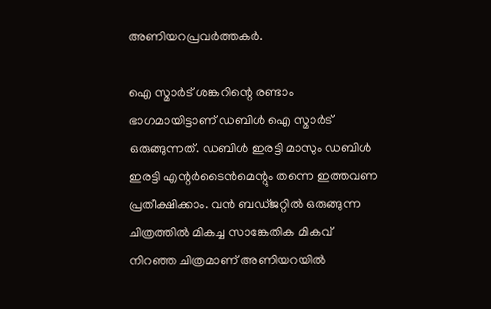അണിയറപ്രവർത്തകർ.

ഐ സ്മാർട് ശങ്കറിന്റെ രണ്ടാം ഭാഗമായിട്ടാണ് ഡബിൾ ഐ സ്മാർട് ഒരുങ്ങുന്നത്. ഡബിൾ ഇരട്ടി മാസും ഡബിൾ ഇരട്ടി എന്റർടൈൻമെന്റും തന്നെ ഇത്തവണ പ്രതീക്ഷിക്കാം. വൻ ബഡ്ജറ്റിൽ ഒരുങ്ങുന്ന ചിത്രത്തിൽ മികച്ച സാങ്കേതിക മികവ് നിറഞ്ഞ ചിത്രമാണ് അണിയറയിൽ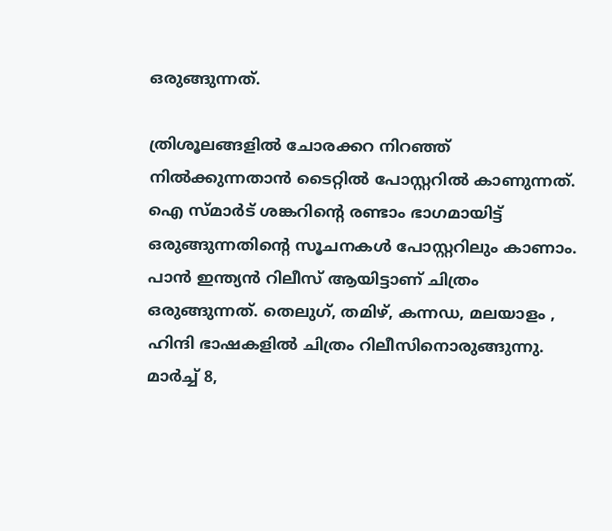ഒരുങ്ങുന്നത്.

ത്രിശൂലങ്ങളിൽ ചോരക്കറ നിറഞ്ഞ് നിൽക്കുന്നതാൻ ടൈറ്റിൽ പോസ്റ്ററിൽ കാണുന്നത്. ഐ സ്മാർട് ശങ്കറിന്റെ രണ്ടാം ഭാഗമായിട്ട് ഒരുങ്ങുന്നതിന്റെ സൂചനകൾ പോസ്റ്ററിലും കാണാം. പാൻ ഇന്ത്യൻ റിലീസ് ആയിട്ടാണ് ചിത്രം ഒരുങ്ങുന്നത്. തെലുഗ്, തമിഴ്, കന്നഡ, മലയാളം , ഹിന്ദി ഭാഷകളിൽ ചിത്രം റിലീസിനൊരുങ്ങുന്നു. മാർച്ച് 8,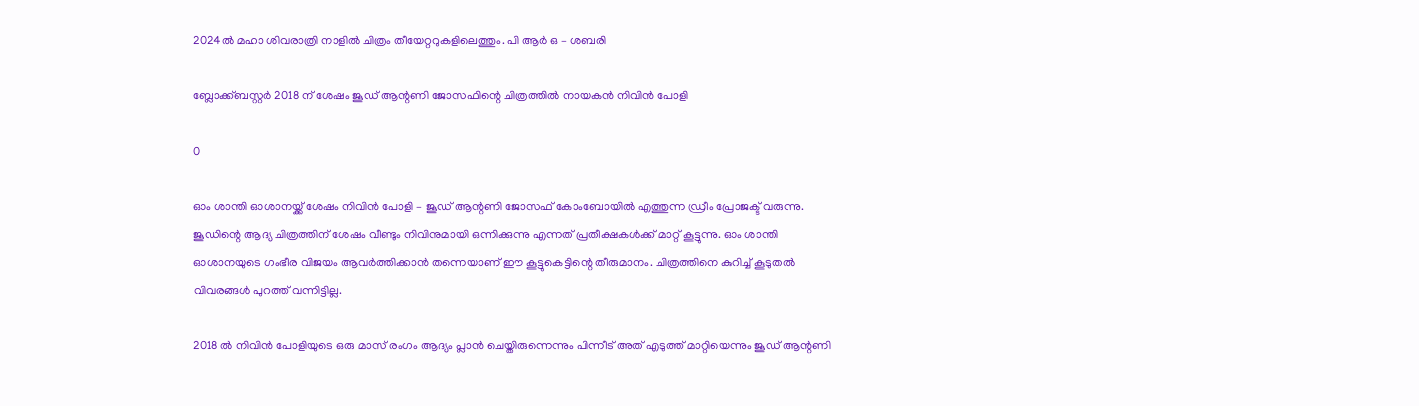2024ൽ മഹാ ശിവരാത്രി നാളിൽ ചിത്രം തീയേറ്ററുകളിലെത്തും. പി ആർ ഒ – ശബരി

ബ്ലോക്ക്ബസ്റ്റർ 2018 ന് ശേഷം ജൂഡ് ആന്റണി ജോസഫിന്റെ ചിത്രത്തിൽ നായകൻ നിവിൻ പോളി

0

ഓം ശാന്തി ഓശാനയ്ക്ക് ശേഷം നിവിൻ പോളി – ജൂഡ് ആന്റണി ജോസഫ് കോംബോയിൽ എത്തുന്ന ഡ്രീം പ്രോജക്ട് വരുന്നു. ജൂഡിന്റെ ആദ്യ ചിത്രത്തിന് ശേഷം വീണ്ടും നിവിനുമായി ഒന്നിക്കുന്നു എന്നത് പ്രതീക്ഷകൾക്ക് മാറ്റ് കൂട്ടുന്നു. ഓം ശാന്തി ഓശാനയുടെ ഗംഭീര വിജയം ആവർത്തിക്കാൻ തന്നെയാണ് ഈ കൂട്ടുകെട്ടിന്റെ തീരുമാനം. ചിത്രത്തിനെ കുറിച്ച് കൂടുതൽ വിവരങ്ങൾ പുറത്ത് വന്നിട്ടില്ല.

2018 ൽ നിവിൻ പോളിയുടെ ഒരു മാസ് രംഗം ആദ്യം പ്ലാൻ ചെയ്തിരുന്നെന്നും പിന്നീട് അത് എടുത്ത് മാറ്റിയെന്നും ജൂഡ് ആന്റണി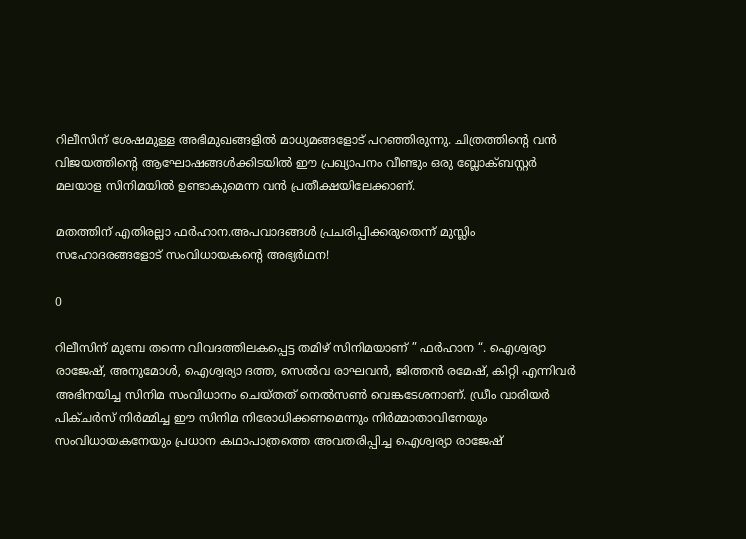റിലീസിന് ശേഷമുള്ള അഭിമുഖങ്ങളിൽ മാധ്യമങ്ങളോട് പറഞ്ഞിരുന്നു. ചിത്രത്തിന്റെ വൻ വിജയത്തിന്റെ ആഘോഷങ്ങൾക്കിടയിൽ ഈ പ്രഖ്യാപനം വീണ്ടും ഒരു ബ്ലോക്ബസ്റ്റർ മലയാള സിനിമയിൽ ഉണ്ടാകുമെന്ന വൻ പ്രതീക്ഷയിലേക്കാണ്.

മതത്തിന് എതിരല്ലാ ഫർഹാന.അപവാദങ്ങൾ പ്രചരിപ്പിക്കരുതെന്ന് മുസ്ലിം സഹോദരങ്ങളോട് സംവിധായകൻ്റെ അഭ്യർഥന!

0

റിലീസിന് മുമ്പേ തന്നെ വിവദത്തിലകപ്പെട്ട തമിഴ് സിനിമയാണ് ” ഫർഹാന “. ഐശ്വര്യാ രാജേഷ്, അനുമോൾ, ഐശ്വര്യാ ദത്ത, സെൽവ രാഘവൻ, ജിത്തൻ രമേഷ്, കിറ്റി എന്നിവർ അഭിനയിച്ച സിനിമ സംവിധാനം ചെയ്തത് നെൽസൺ വെങ്കടേശനാണ്. ഡ്രീം വാരിയർ പിക്ചർസ് നിർമ്മിച്ച ഈ സിനിമ നിരോധിക്കണമെന്നും നിർമ്മാതാവിനേയും സംവിധായകനേയും പ്രധാന കഥാപാത്രത്തെ അവതരിപ്പിച്ച ഐശ്വര്യാ രാജേഷ്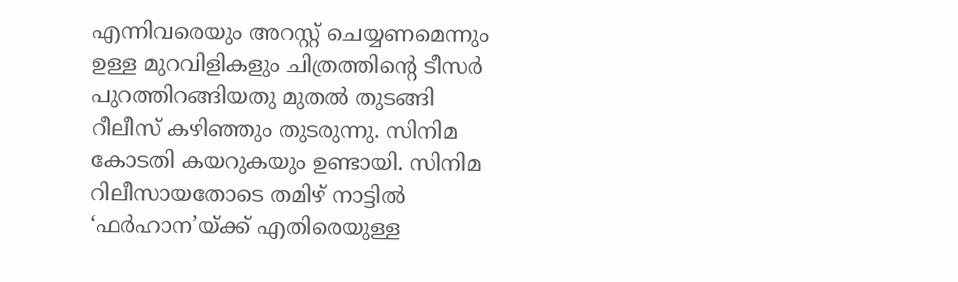എന്നിവരെയും അറസ്റ്റ് ചെയ്യണമെന്നും ഉള്ള മുറവിളികളും ചിത്രത്തിൻ്റെ ടീസർ പുറത്തിറങ്ങിയതു മുതൽ തുടങ്ങി റീലീസ് കഴിഞ്ഞും തുടരുന്നു. സിനിമ കോടതി കയറുകയും ഉണ്ടായി. സിനിമ റിലീസായതോടെ തമിഴ് നാട്ടിൽ ‘ഫർഹാന’യ്ക്ക് എതിരെയുള്ള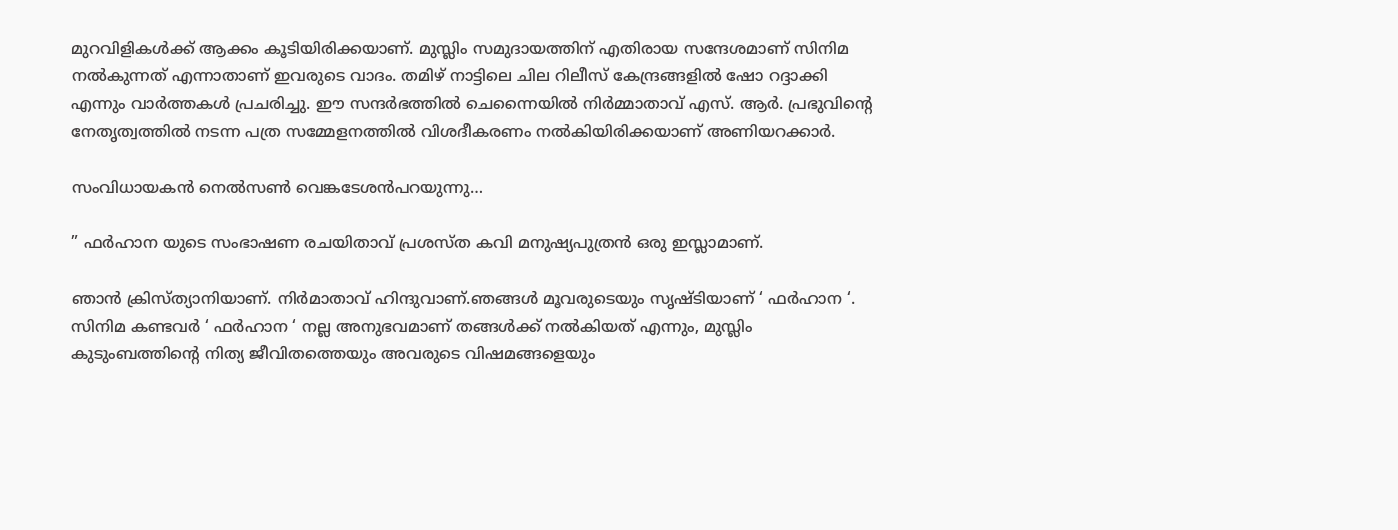മുറവിളികൾക്ക് ആക്കം കൂടിയിരിക്കയാണ്. മുസ്ലിം സമുദായത്തിന് എതിരായ സന്ദേശമാണ് സിനിമ നൽകുന്നത് എന്നാതാണ് ഇവരുടെ വാദം. തമിഴ് നാട്ടിലെ ചില റിലീസ് കേന്ദ്രങ്ങളിൽ ഷോ റദ്ദാക്കി എന്നും വാർത്തകൾ പ്രചരിച്ചു. ഈ സന്ദർഭത്തിൽ ചെന്നൈയിൽ നിർമ്മാതാവ് എസ്. ആർ. പ്രഭുവിൻ്റെ നേതൃത്വത്തിൽ നടന്ന പത്ര സമ്മേളനത്തിൽ വിശദീകരണം നൽകിയിരിക്കയാണ് അണിയറക്കാർ.

സംവിധായകൻ നെൽസൺ വെങ്കടേശൻപറയുന്നു…

” ഫർഹാന യുടെ സംഭാഷണ രചയിതാവ് പ്രശസ്ത കവി മനുഷ്യപുത്രൻ ഒരു ഇസ്ലാമാണ്.

ഞാൻ ക്രിസ്ത്യാനിയാണ്. നിർമാതാവ് ഹിന്ദുവാണ്.ഞങ്ങൾ മൂവരുടെയും സൃഷ്ടിയാണ് ‘ ഫർഹാന ‘. സിനിമ കണ്ടവർ ‘ ഫർഹാന ‘ നല്ല അനുഭവമാണ് തങ്ങൾക്ക് നൽകിയത് എന്നും, മുസ്ലിം കുടുംബത്തിൻ്റെ നിത്യ ജീവിതത്തെയും അവരുടെ വിഷമങ്ങളെയും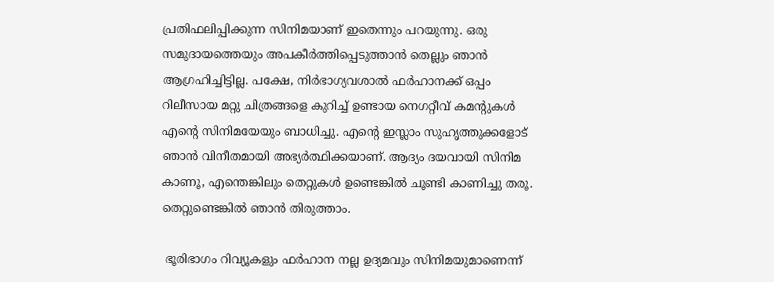പ്രതിഫലിപ്പിക്കുന്ന സിനിമയാണ് ഇതെന്നും പറയുന്നു. ഒരു സമുദായത്തെയും അപകീർത്തിപ്പെടുത്താൻ തെല്ലും ഞാൻ ആഗ്രഹിച്ചിട്ടില്ല. പക്ഷേ, നിർഭാഗ്യവശാൽ ഫർഹാനക്ക് ഒപ്പം റിലീസായ മറ്റു ചിത്രങ്ങളെ കുറിച്ച് ഉണ്ടായ നെഗറ്റീവ് കമൻ്റുകൾ എൻ്റെ സിനിമയേയും ബാധിച്ചു. എൻ്റെ ഇസ്ലാം സുഹൃത്തുക്കളോട് ഞാൻ വിനീതമായി അഭ്യർത്ഥിക്കയാണ്. ആദ്യം ദയവായി സിനിമ കാണൂ, എന്തെങ്കിലും തെറ്റുകൾ ഉണ്ടെങ്കിൽ ചൂണ്ടി കാണിച്ചു തരൂ. തെറ്റുണ്ടെങ്കിൽ ഞാൻ തിരുത്താം.

 ഭൂരിഭാഗം റിവ്യൂകളും ഫർഹാന നല്ല ഉദ്യമവും സിനിമയുമാണെന്ന്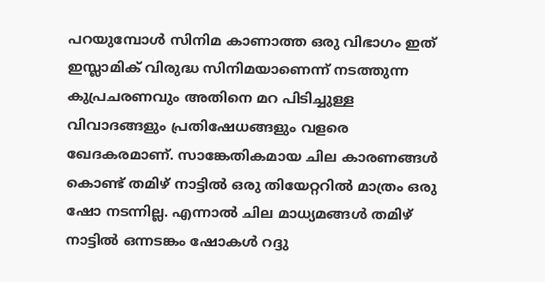പറയുമ്പോൾ സിനിമ കാണാത്ത ഒരു വിഭാഗം ഇത് ഇസ്ലാമിക് വിരുദ്ധ സിനിമയാണെന്ന് നടത്തുന്ന കുപ്രചരണവും അതിനെ മറ പിടിച്ചുള്ള വിവാദങ്ങളും പ്രതിഷേധങ്ങളും വളരെ ഖേദകരമാണ്. സാങ്കേതികമായ ചില കാരണങ്ങൾ കൊണ്ട് തമിഴ് നാട്ടിൽ ഒരു തിയേറ്ററിൽ മാത്രം ഒരു ഷോ നടന്നില്ല. എന്നാൽ ചില മാധ്യമങ്ങൾ തമിഴ് നാട്ടിൽ ഒന്നടങ്കം ഷോകൾ റദ്ദു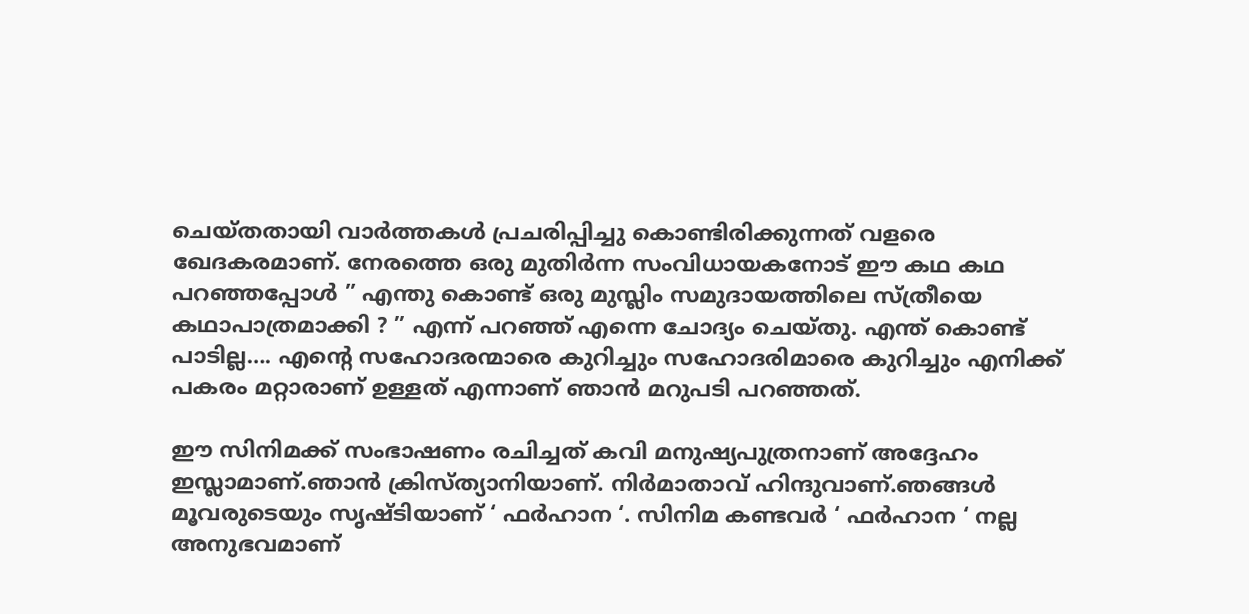ചെയ്തതായി വാർത്തകൾ പ്രചരിപ്പിച്ചു കൊണ്ടിരിക്കുന്നത് വളരെ ഖേദകരമാണ്. നേരത്തെ ഒരു മുതിർന്ന സംവിധായകനോട് ഈ കഥ കഥ പറഞ്ഞപ്പോൾ ” എന്തു കൊണ്ട് ഒരു മുസ്ലിം സമുദായത്തിലെ സ്ത്രീയെ കഥാപാത്രമാക്കി ? ” എന്ന് പറഞ്ഞ് എന്നെ ചോദ്യം ചെയ്തു. എന്ത് കൊണ്ട് പാടില്ല…. എൻ്റെ സഹോദരന്മാരെ കുറിച്ചും സഹോദരിമാരെ കുറിച്ചും എനിക്ക് പകരം മറ്റാരാണ് ഉള്ളത് എന്നാണ് ഞാൻ മറുപടി പറഞ്ഞത്.

ഈ സിനിമക്ക് സംഭാഷണം രചിച്ചത് കവി മനുഷ്യപുത്രനാണ് അദ്ദേഹം ഇസ്ലാമാണ്.ഞാൻ ക്രിസ്ത്യാനിയാണ്. നിർമാതാവ് ഹിന്ദുവാണ്.ഞങ്ങൾ മൂവരുടെയും സൃഷ്ടിയാണ് ‘ ഫർഹാന ‘. സിനിമ കണ്ടവർ ‘ ഫർഹാന ‘ നല്ല അനുഭവമാണ്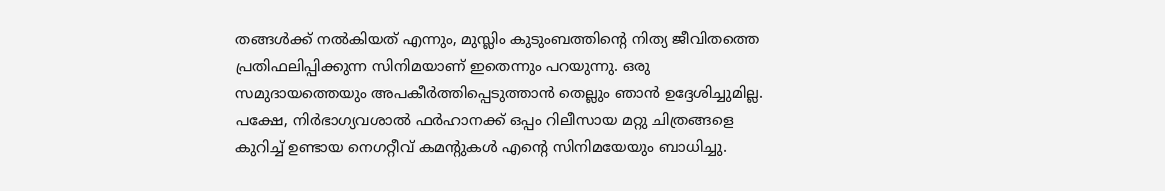തങ്ങൾക്ക് നൽകിയത് എന്നും, മുസ്ലിം കുടുംബത്തിൻ്റെ നിത്യ ജീവിതത്തെ പ്രതിഫലിപ്പിക്കുന്ന സിനിമയാണ് ഇതെന്നും പറയുന്നു. ഒരു സമുദായത്തെയും അപകീർത്തിപ്പെടുത്താൻ തെല്ലും ഞാൻ ഉദ്ദേശിച്ചുമില്ല. പക്ഷേ, നിർഭാഗ്യവശാൽ ഫർഹാനക്ക് ഒപ്പം റിലീസായ മറ്റു ചിത്രങ്ങളെ കുറിച്ച് ഉണ്ടായ നെഗറ്റീവ് കമൻ്റുകൾ എൻ്റെ സിനിമയേയും ബാധിച്ചു.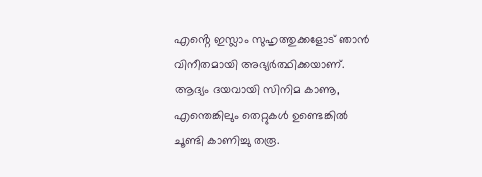എൻ്റെ ഇസ്ലാം സുഹൃത്തുക്കളോട് ഞാൻ വിനീതമായി അഭ്യർത്ഥിക്കയാണ്. ആദ്യം ദയവായി സിനിമ കാണൂ, എന്തെങ്കിലും തെറ്റുകൾ ഉണ്ടെങ്കിൽ ചൂണ്ടി കാണിച്ചു തരൂ.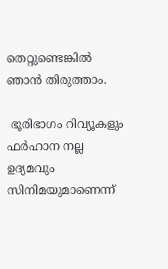തെറ്റുണ്ടെങ്കിൽ ഞാൻ തിരുത്താം.

 ഭൂരിഭാഗം റിവ്യൂകളും ഫർഹാന നല്ല ഉദ്യമവും സിനിമയുമാണെന്ന്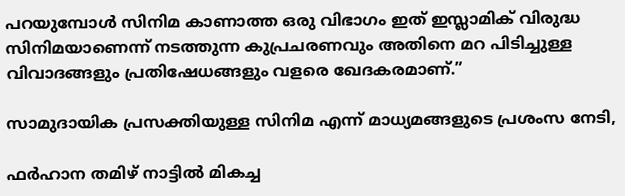പറയുമ്പോൾ സിനിമ കാണാത്ത ഒരു വിഭാഗം ഇത് ഇസ്ലാമിക് വിരുദ്ധ സിനിമയാണെന്ന് നടത്തുന്ന കുപ്രചരണവും അതിനെ മറ പിടിച്ചുള്ള വിവാദങ്ങളും പ്രതിഷേധങ്ങളും വളരെ ഖേദകരമാണ്.”

സാമുദായിക പ്രസക്തിയുള്ള സിനിമ എന്ന് മാധ്യമങ്ങളുടെ പ്രശംസ നേടി,

ഫർഹാന തമിഴ് നാട്ടിൽ മികച്ച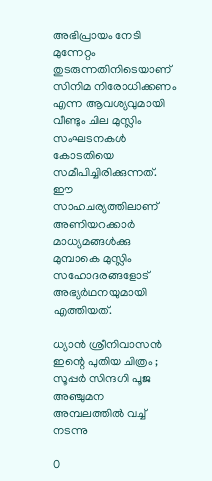അഭിപ്രായം നേടി മുന്നേറ്റം തുടരുന്നതിനിടെയാണ് സിനിമ നിരോധിക്കണം എന്ന ആവശ്യവുമായി വീണ്ടും ചില മുസ്ലിം സംഘടനകൾ കോടതിയെ സമീപിച്ചിരിക്കുന്നത്. ഈ സാഹചര്യത്തിലാണ് അണിയറക്കാർ മാധ്യമങ്ങൾക്കു മുമ്പാകെ മുസ്ലിം സഹോദരങ്ങളോട് അഭ്യർഥനയുമായി എത്തിയത്.

ധ്യാൻ ശ്രീനിവാസൻ ഇന്റെ പുതിയ ചിത്രം ; സൂപ്പർ സിന്ദഗി പൂജ അഞ്ചുമന അമ്പലത്തിൽ വച്ച് നടന്നു

0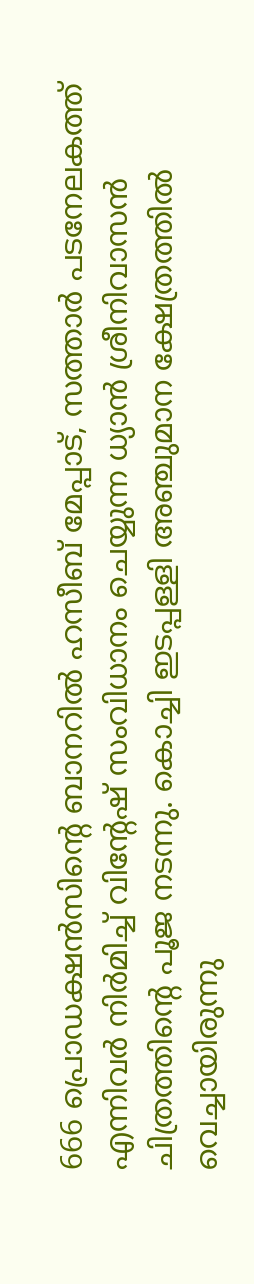666 പ്രൊഡക്ഷൻസിന്റെ ബാനറിൽ ഹസീബ് മേപ്പാട്, സത്താർ പടനേലകത്ത് എന്നിവർ നിർമിച്ച് വിന്റേഷ് സംവിധാനം ചെയ്യുന്ന ധ്യാൻ ശ്രീനിവാസൻ ചിത്രത്തിന്റെ പൂജ നടന്നു. കൊച്ചി ഇടപ്പള്ളി അഞ്ചുമാന ക്ഷേത്രത്തിൽ വെച്ചായിരുന്നു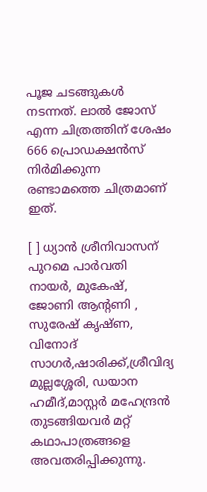പൂജ ചടങ്ങുകൾ നടന്നത്. ലാൽ ജോസ് എന്ന ചിത്രത്തിന് ശേഷം 666 പ്രൊഡക്ഷൻസ് നിർമിക്കുന്ന രണ്ടാമത്തെ ചിത്രമാണ് ഇത്.

[ ] ധ്യാൻ ശ്രീനിവാസന് പുറമെ പാർവതി നായർ, മുകേഷ്, ജോണി ആന്റണി , സുരേഷ് കൃഷ്ണ, വിനോദ് സാഗർ,ഷാരിക്ക്,ശ്രീവിദ്യ മുല്ലശ്ശേരി, ഡയാന ഹമീദ്,മാസ്റ്റർ മഹേന്ദ്രൻ തുടങ്ങിയവർ മറ്റ് കഥാപാത്രങ്ങളെ അവതരിപ്പിക്കുന്നു.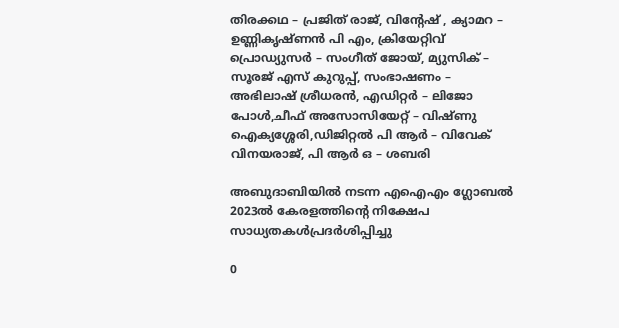തിരക്കഥ – പ്രജിത് രാജ്, വിന്റേഷ് , ക്യാമറ – ഉണ്ണികൃഷ്ണൻ പി എം, ക്രിയേറ്റിവ് പ്രൊഡ്യുസർ – സംഗീത് ജോയ്, മ്യുസിക് – സൂരജ് എസ് കുറുപ്പ്, സംഭാഷണം – അഭിലാഷ് ശ്രീധരൻ, എഡിറ്റർ – ലിജോ പോൾ,ചീഫ് അസോസിയേറ്റ് – വിഷ്ണു ഐക്യശ്ശേരി,ഡിജിറ്റൽ പി ആർ – വിവേക് വിനയരാജ്, പി ആർ ഒ – ശബരി

അബുദാബിയിൽ നടന്ന എഐഎം ഗ്ലോബൽ 2023ൽ കേരളത്തിന്റെ നിക്ഷേപ സാധ്യതകൾപ്രദർശിപ്പിച്ചു

0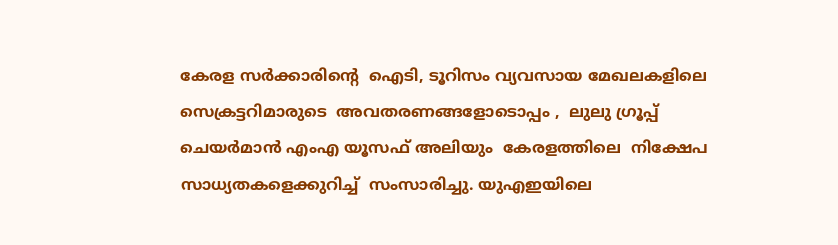കേരള സർക്കാരിന്റെ  ഐടി, ടൂറിസം വ്യവസായ മേഖലകളിലെ സെക്രട്ടറിമാരുടെ  അവതരണങ്ങളോടൊപ്പം ,  ലുലു ഗ്രൂപ്പ് ചെയർമാൻ എംഎ യൂസഫ് അലിയും  കേരളത്തിലെ  നിക്ഷേപ സാധ്യതകളെക്കുറിച്ച്  സംസാരിച്ചു. യുഎഇയിലെ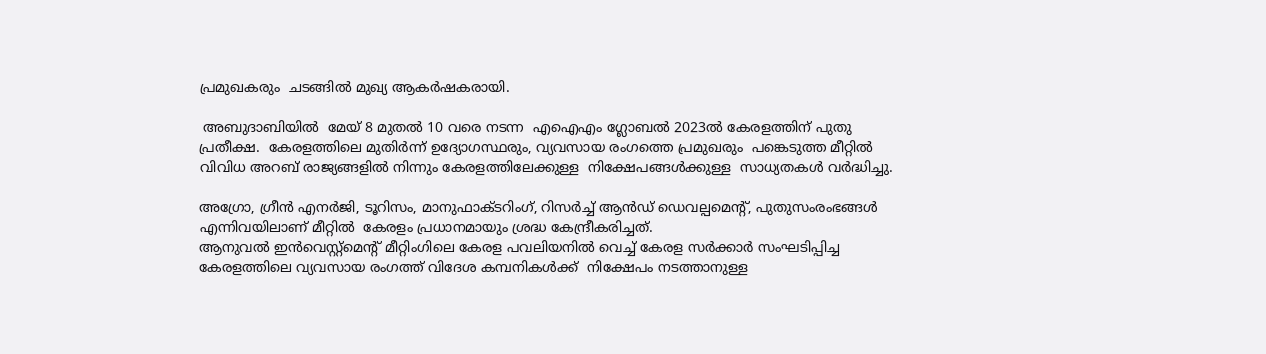പ്രമുഖകരും  ചടങ്ങിൽ മുഖ്യ ആകർഷകരായി.

 അബുദാബിയിൽ  മേയ് 8 മുതൽ 10 വരെ നടന്ന  എഐഎം ഗ്ലോബൽ 2023ൽ കേരളത്തിന് പുതു പ്രതീക്ഷ.  കേരളത്തിലെ മുതിർന്ന് ഉദ്യോഗസ്ഥരും, വ്യവസായ രംഗത്തെ പ്രമുഖരും  പങ്കെടുത്ത മീറ്റിൽ വിവിധ അറബ് രാജ്യങ്ങളിൽ നിന്നും കേരളത്തിലേക്കുള്ള  നിക്ഷേപങ്ങൾക്കുള്ള  സാധ്യതകൾ വർദ്ധിച്ചു.

അഗ്രോ, ഗ്രീൻ എനർജി, ടൂറിസം, മാനുഫാക്ടറിംഗ്, റിസർച്ച് ആൻഡ് ഡെവല്പമെന്റ്, പുതുസംരംഭങ്ങൾ എന്നിവയിലാണ് മീറ്റിൽ  കേരളം പ്രധാനമായും ശ്രദ്ധ കേന്ദ്രീകരിച്ചത്.
ആനുവൽ ഇൻവെസ്റ്റ്മെന്റ് മീറ്റിംഗിലെ കേരള പവലിയനിൽ വെച്ച് കേരള സർക്കാർ സംഘടിപ്പിച്ച കേരളത്തിലെ വ്യവസായ രംഗത്ത് വിദേശ കമ്പനികൾക്ക്  നിക്ഷേപം നടത്താനുള്ള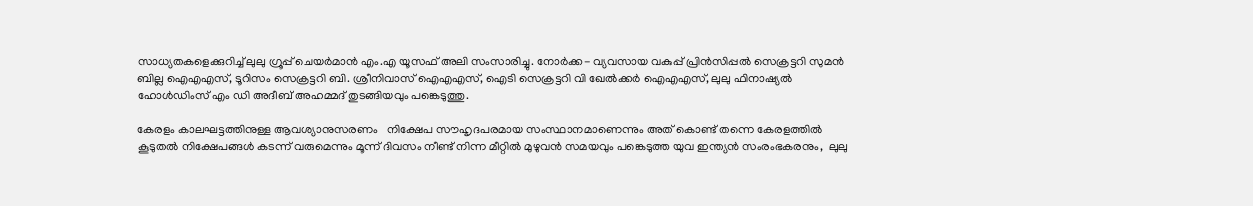സാധ്യതകളെക്കുറിച്ച്‌ ലുലു ഗ്രൂപ്പ് ചെയർമാൻ എം.എ യൂസഫ് അലി സംസാരിച്ചു. നോർക്ക- വ്യവസായ വകുപ്പ് പ്രിൻസിപ്പൽ സെക്രട്ടറി സുമൻ ബില്ല ഐഎഎസ്, ടൂറിസം സെക്രട്ടറി ബി. ശ്രീനിവാസ് ഐഎഎസ്, ഐടി സെക്രട്ടറി വി ഖേൽക്കർ ഐഎഎസ്, ലുലു ഫിനാഷ്യൽ ഹോൾഡിംസ് എം ഡി അദീബ് അഹമ്മദ് തുടങ്ങിയവും പങ്കെടുത്തു.

കേരളം കാലഘട്ടത്തിനുള്ള ആവശ്യാനുസരണം   നിക്ഷേപ സൗഹൃദപരമായ സംസ്ഥാനമാണെന്നും അത് കൊണ്ട് തന്നെ കേരളത്തിൽ കൂടുതൽ നിക്ഷേപങ്ങൾ കടന്ന് വരുമെന്നും മൂന്ന് ദിവസം നീണ്ട് നിന്ന മീറ്റിൽ മുഴുവൻ സമയവും പങ്കെടുത്ത യുവ ഇന്ത്യൻ സംരംഭകരനും,  ലുലു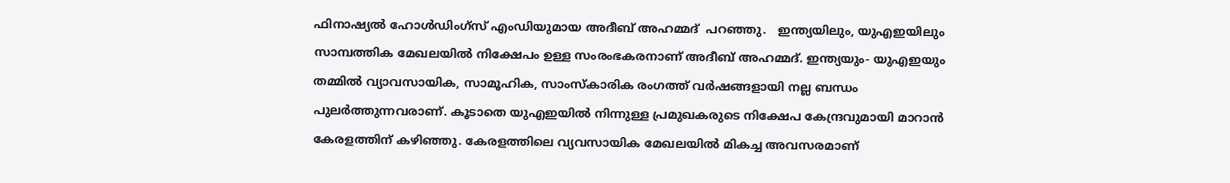ഫിനാഷ്യൽ ഹോൾഡിംഗ്സ് എംഡിയുമായ അദീബ് അഹമ്മദ്  പറഞ്ഞു.   ഇന്ത്യയിലും, യുഎഇയിലും സാമ്പത്തിക മേഖലയിൽ നിക്ഷേപം ഉള്ള സംരംഭകരനാണ് അദീബ് അഹമ്മദ്. ഇന്ത്യയും- യുഎഇയും തമ്മിൽ വ്യാവസായിക, സാമൂഹിക, സാംസ്കാരിക രംഗത്ത് വർഷങ്ങളായി നല്ല ബന്ധം പുലർത്തുന്നവരാണ്. കൂടാതെ യുഎഇയിൽ നിന്നുള്ള പ്രമുഖകരുടെ നിക്ഷേപ കേന്ദ്രവുമായി മാറാൻ കേരളത്തിന് കഴിഞ്ഞു. കേരളത്തിലെ വ്യവസായിക മേഖലയിൽ മികച്ച അവസരമാണ്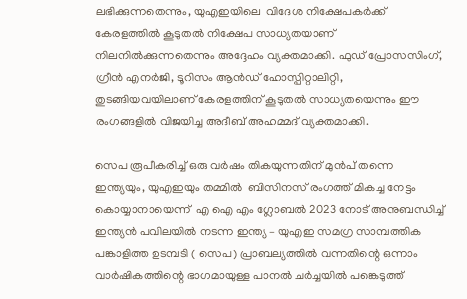ലഭിക്കുന്നതെന്നും, യുഎഇയിലെ  വിദേശ നിക്ഷേപകർക്ക് കേരളത്തിൽ കൂടുതൽ നിക്ഷേപ സാധ്യതയാണ് നിലനിൽക്കുന്നതെന്നും അദ്ദേഹം വ്യക്തമാക്കി. ഫുഡ് പ്രോസസിംഗ്, ഗ്രീൻ എനർജി, ടൂറിസം ആൻഡ് ഹോസ്പിറ്റാലിറ്റി, തുടങ്ങിയവയിലാണ് കേരളത്തിന് കൂടുതൽ സാധ്യതയെന്നും ഈ രംഗങ്ങളിൽ വിജയിച്ച അദീബ് അഹമ്മദ് വ്യക്തമാക്കി.

സെപ രൂപീകരിച്ച് ഒരു വർഷം തികയുന്നതിന് മുൻപ് തന്നെ ഇന്ത്യയും, യുഎഇയും തമ്മിൽ  ബിസിനസ് രംഗത്ത് മികച്ച നേട്ടം കൊയ്യാനായെന്ന്  എ ഐ എം ഗ്ലോബൽ 2023 നോട് അനുബന്ധിച്ച്  ഇന്ത്യൻ പവിലയിൽ നടന്ന ഇന്ത്യ – യുഎഇ സമഗ്ര സാമ്പത്തിക പങ്കാളിത്ത ഉടമ്പടി ( സെപ) പ്രാബല്യത്തിൽ വന്നതിന്റെ ഒന്നാം വാർഷികത്തിന്റെ ഭാഗമായുള്ള പാനൽ ചർച്ചയിൽ പങ്കെടുത്ത്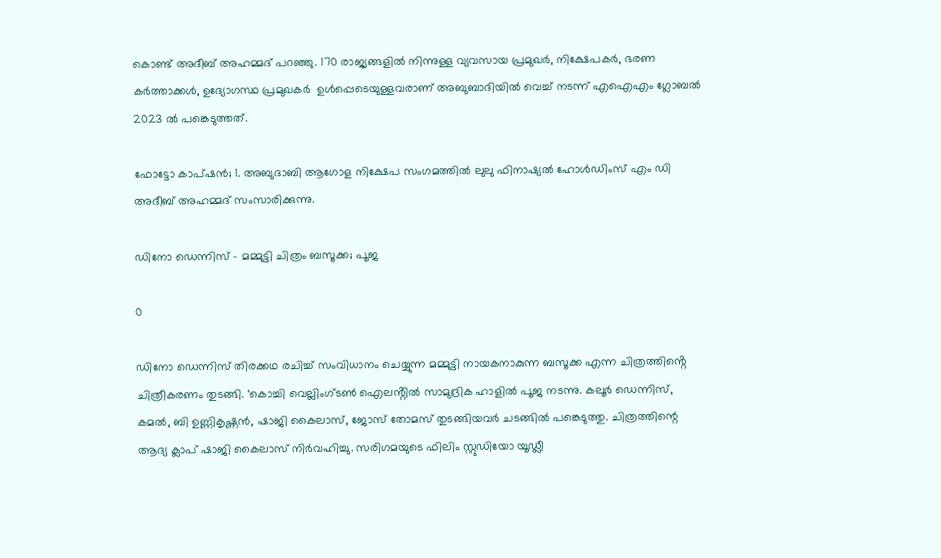കൊണ്ട് അദീബ് അഹമ്മദ് പറഞ്ഞു. 170 രാജ്യങ്ങളിൽ നിന്നുള്ള വ്യവസായ പ്രമുഖർ, നിക്ഷേപകർ, ഭരണ കർത്താക്കൾ, ഉദ്യോഗസ്ഥ പ്രമുഖകർ  ഉൾപ്പെടെയുള്ളവരാണ് അബുബാദിയിൽ വെച്ച് നടന്ന് എഐഎം ഗ്ലോബൽ 2023 ൽ പങ്കെടുത്തത്.

ഫോട്ടോ കാപ്ഷൻ; 1. അബുദാബി ആഗോള നിക്ഷേപ സംഗമത്തിൽ ലുലു ഫിനാഷ്യൽ ഹോൾഡിംസ് എം ഡി അദീബ് അഹമ്മദ് സംസാരിക്കുന്നു.

ഡിനോ ഡെന്നിസ് – മമ്മുട്ടി ചിത്രം ബസൂക്ക; പൂജ

0

ഡിനോ ഡെന്നിസ് തിരക്കഥ രചിച്ച് സംവിധാനം ചെയ്യുന്ന മമ്മുട്ടി നായകനാകുന്ന ബസൂക്ക എന്ന ചിത്രത്തിൻ്റെ ചിത്രീകരണം തുടങ്ങി. ‘കൊച്ചി വെല്ലിംഗ്‌ടൺ ഐലൻ്റിൽ സാമുദ്രിക ഹാളിൽ പൂജ നടന്നു. കലൂർ ഡെന്നിസ്, കമൽ, ബി ഉണ്ണികൃഷ്ണൻ, ഷാജി കൈലാസ്, ജോസ് തോമസ് തുടങ്ങിയവർ ചടങ്ങിൽ പങ്കെടുത്തു. ചിത്രത്തിന്റെ ആദ്യ ക്ലാപ് ഷാജി കൈലാസ് നിർവഹിച്ചു. സരിഗമയുടെ ഫിലിം സ്റ്റുഡിയോ യൂഡ്ലീ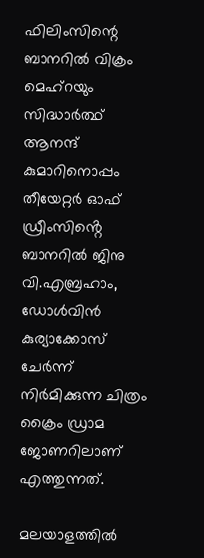ഫിലിംസിന്റെ ബാനറിൽ വിക്രം മെഹ്‌റയും സിദ്ധാർത്ഥ് ആനന്ദ് കുമാറിനൊപ്പം തീയേറ്റർ ഓഫ് ഡ്രീംസിൻ്റെ ബാനറിൽ ജിനു വി.എബ്രഹാം, ഡോൾവിൻ കുര്യാക്കോസ് ചേർന്ന് നിർമിക്കുന്ന ചിത്രം ക്രൈം ഡ്രാമ ജോണറിലാണ് എത്തുന്നത്.

മലയാളത്തിൽ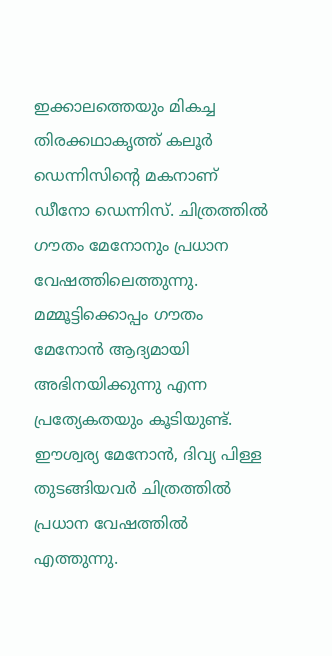ഇക്കാലത്തെയും മികച്ച തിരക്കഥാകൃത്ത് കലൂർ ഡെന്നിസിന്റെ മകനാണ് ഡീനോ ഡെന്നിസ്. ചിത്രത്തിൽ ഗൗതം മേനോനും പ്രധാന വേഷത്തിലെത്തുന്നു. മമ്മൂട്ടിക്കൊപ്പം ഗൗതം മേനോൻ ആദ്യമായി അഭിനയിക്കുന്നു എന്ന പ്രത്യേകതയും കൂടിയുണ്ട്. ഈശ്വര്യ മേനോൻ, ദിവ്യ പിള്ള തുടങ്ങിയവർ ചിത്രത്തിൽ പ്രധാന വേഷത്തിൽ എത്തുന്നു.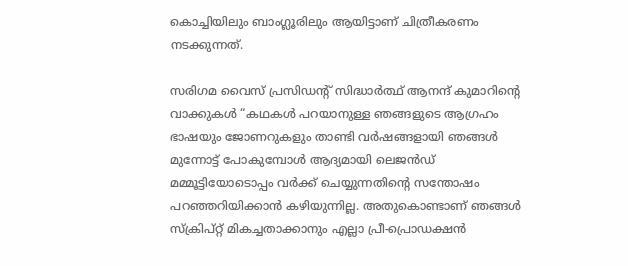കൊച്ചിയിലും ബാംഗ്ലൂരിലും ആയിട്ടാണ് ചിത്രീകരണം നടക്കുന്നത്.

സരിഗമ വൈസ് പ്രസിഡന്റ് സിദ്ധാർത്ഥ് ആനന്ദ് കുമാറിന്റെ വാക്കുകൾ “കഥകൾ പറയാനുള്ള ഞങ്ങളുടെ ആഗ്രഹം ഭാഷയും ജോണറുകളും താണ്ടി വർഷങ്ങളായി ഞങ്ങൾ മുന്നോട്ട് പോകുമ്പോൾ ആദ്യമായി ലെജൻഡ് മമ്മൂട്ടിയോടൊപ്പം വർക്ക് ചെയ്യുന്നതിന്റെ സന്തോഷം പറഞ്ഞറിയിക്കാൻ കഴിയുന്നില്ല. അതുകൊണ്ടാണ് ഞങ്ങൾ സ്‌ക്രിപ്റ്റ് മികച്ചതാക്കാനും എല്ലാ പ്രീ-പ്രൊഡക്ഷൻ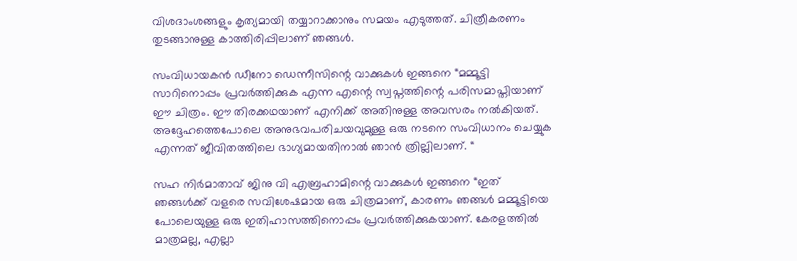വിശദാംശങ്ങളും കൃത്യമായി തയ്യാറാക്കാനും സമയം എടുത്തത്. ചിത്രീകരണം തുടങ്ങാനുള്ള കാത്തിരിപ്പിലാണ് ഞങ്ങൾ.

സംവിധായകൻ ഡീനോ ഡെന്നീസിന്റെ വാക്കുകൾ ഇങ്ങനെ “മമ്മൂട്ടി സാറിനൊപ്പം പ്രവർത്തിക്കുക എന്ന എന്റെ സ്വപ്നത്തിന്റെ പരിസമാപ്തിയാണ് ഈ ചിത്രം. ഈ തിരക്കഥയാണ് എനിക്ക് അതിനുള്ള അവസരം നൽകിയത്. അദ്ദേഹത്തെപോലെ അനുഭവപരിചയവുമുള്ള ഒരു നടനെ സംവിധാനം ചെയ്യുക എന്നത് ജീവിതത്തിലെ ഭാഗ്യമായതിനാൽ ഞാൻ ത്രില്ലിലാണ്. “

സഹ നിർമാതാവ് ജിനു വി എബ്രഹാമിന്റെ വാക്കുകൾ ഇങ്ങനെ “ഇത് ഞങ്ങൾക്ക് വളരെ സവിശേഷമായ ഒരു ചിത്രമാണ്, കാരണം ഞങ്ങൾ മമ്മൂട്ടിയെ പോലെയുള്ള ഒരു ഇതിഹാസത്തിനൊപ്പം പ്രവർത്തിക്കുകയാണ്. കേരളത്തിൽ മാത്രമല്ല, എല്ലാ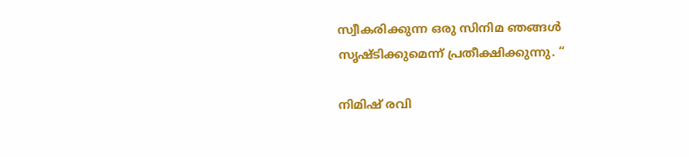സ്വീകരിക്കുന്ന ഒരു സിനിമ ഞങ്ങൾ സൃഷ്ടിക്കുമെന്ന് പ്രതീക്ഷിക്കുന്നു. “

നിമിഷ് രവി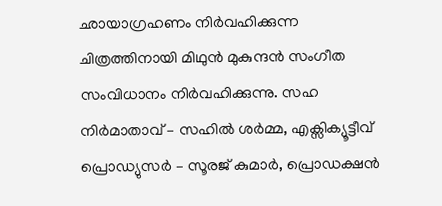ഛായാഗ്രഹണം നിർവഹിക്കുന്ന ചിത്രത്തിനായി മിഥുൻ മുകുന്ദൻ സംഗീത സംവിധാനം നിർവഹിക്കുന്നു. സഹ നിർമാതാവ് – സഹിൽ ശർമ്മ, എക്സിക്യൂട്ടീവ് പ്രൊഡ്യുസർ – സൂരജ് കുമാർ, പ്രൊഡക്ഷൻ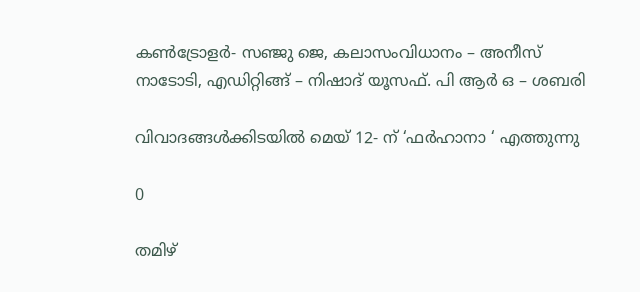കൺട്രോളർ- സഞ്ജു ജെ, കലാസംവിധാനം – അനീസ് നാടോടി, എഡിറ്റിങ്ങ് – നിഷാദ് യൂസഫ്. പി ആർ ഒ – ശബരി

വിവാദങ്ങൾക്കിടയിൽ മെയ് 12- ന് ‘ഫര്‍ഹാനാ ‘ എത്തുന്നു

0

തമിഴ്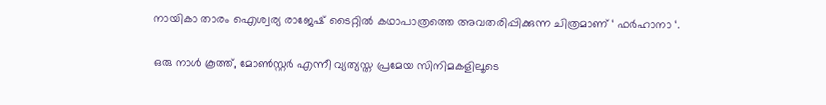നായികാ താരം ഐശ്വര്യ രാജേഷ് ടൈറ്റിൽ കഥാപാത്രത്തെ അവതരിപ്പിക്കുന്ന ചിത്രമാണ് ‘ ഫര്‍ഹാനാ ‘.

ഒരു നാൾ കൂത്ത്, മോൺസ്റ്റർ എന്നീ വ്യത്യസ്ത പ്രമേയ സിനിമകളിലൂടെ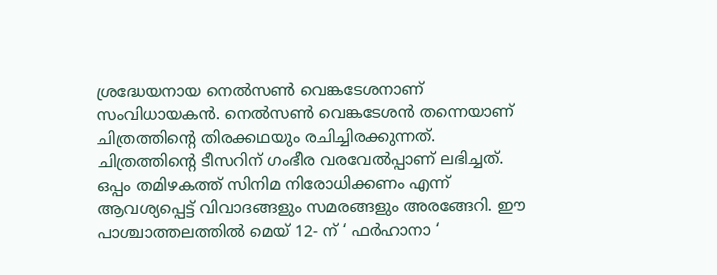ശ്രദ്ധേയനായ നെല്‍സണ്‍ വെങ്കടേശനാണ് സംവിധായകൻ. നെല്‍സണ്‍ വെങ്കടേശൻ തന്നെയാണ് ചിത്രത്തിന്റെ തിരക്കഥയും രചിച്ചിരക്കുന്നത്. ചിത്രത്തിൻ്റെ ടീസറിന് ഗംഭീര വരവേൽപ്പാണ് ലഭിച്ചത്. ഒപ്പം തമിഴകത്ത് സിനിമ നിരോധിക്കണം എന്ന് ആവശ്യപ്പെട്ട് വിവാദങ്ങളും സമരങ്ങളും അരങ്ങേറി. ഈ പാശ്ചാത്തലത്തിൽ മെയ് 12- ന് ‘ ഫർഹാനാ ‘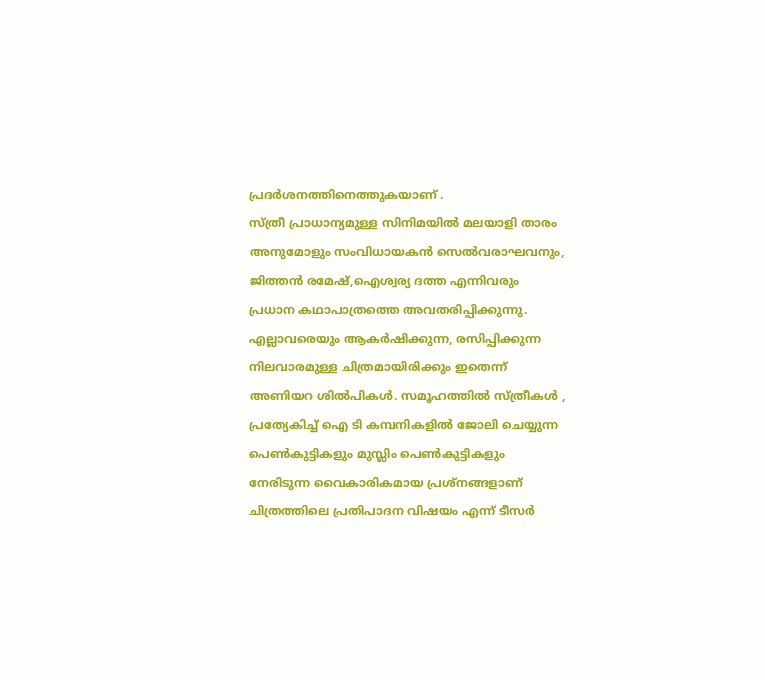പ്രദർശനത്തിനെത്തുകയാണ് .
സ്ത്രീ പ്രാധാന്യമുള്ള സിനിമയിൽ മലയാളി താരം അനുമോളും സംവിധായകൻ സെല്‍വരാഘവനും, ജിത്തൻ രമേഷ്,ഐശ്വര്യ ദത്ത എന്നിവരും പ്രധാന കഥാപാത്രത്തെ അവതരിപ്പിക്കുന്നു. എല്ലാവരെയും ആകർഷിക്കുന്ന, രസിപ്പിക്കുന്ന നിലവാരമുള്ള ചിത്രമായിരിക്കും ഇതെന്ന് അണിയറ ശിൽപികൾ. സമൂഹത്തിൽ സ്ത്രീകൾ , പ്രത്യേകിച്ച് ഐ ടി കമ്പനികളിൽ ജോലി ചെയ്യുന്ന പെൺകുട്ടികളും മുസ്ലിം പെൺകുട്ടികളും നേരിടുന്ന വൈകാരികമായ പ്രശ്നങ്ങളാണ് ചിത്രത്തിലെ പ്രതിപാദന വിഷയം എന്ന് ടീസർ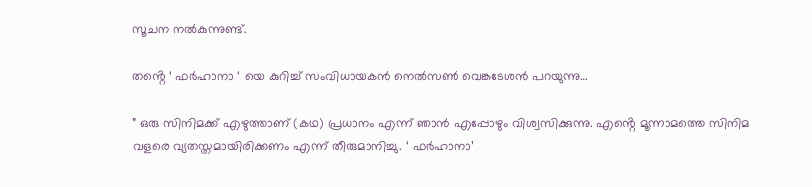സൂചന നൽകുന്നുണ്ട്.

തൻ്റെ ‘ ഫർഹാനാ ‘ യെ കുറിച്ച് സംവിധായകൻ നെല്‍സണ്‍ വെങ്കടേശൻ പറയുന്നു…

” ഒരു സിനിമക്ക് എഴുത്താണ് (കഥ) പ്രധാനം എന്ന് ഞാൻ എപ്പോഴും വിശ്വസിക്കുന്നു. എൻ്റെ മൂന്നാമത്തെ സിനിമ വളരെ വ്യതസ്തമായിരിക്കണം എന്ന് തീരുമാനിച്ചു. ‘ ഫർഹാനാ’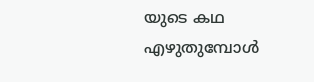യുടെ കഥ എഴുതുമ്പോൾ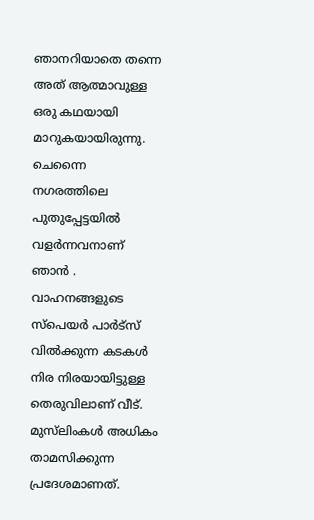ഞാനറിയാതെ തന്നെ അത് ആത്മാവുള്ള ഒരു കഥയായി മാറുകയായിരുന്നു. ചെന്നൈ നഗരത്തിലെ പുതുപ്പേട്ടയിൽ വളർന്നവനാണ് ഞാൻ . വാഹനങ്ങളുടെ സ്പെയർ പാർട്സ് വിൽക്കുന്ന കടകൾ നിര നിരയായിട്ടുള്ള തെരുവിലാണ് വീട്. മുസ്‌ലിംകൾ അധികം താമസിക്കുന്ന പ്രദേശമാണത്.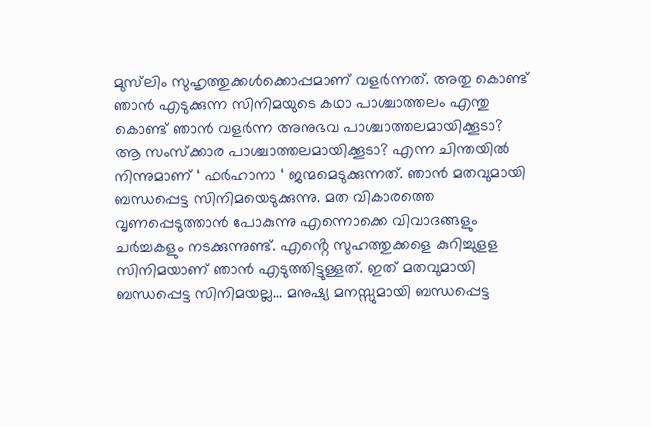മുസ്‌ലിം സുഹൃത്തുക്കൾക്കൊപ്പമാണ് വളർന്നത്. അതു കൊണ്ട് ഞാൻ എടുക്കുന്ന സിനിമയുടെ കഥാ പാശ്ചാത്തലം എന്തു കൊണ്ട് ഞാൻ വളർന്ന അനുഭവ പാശ്ചാത്തലമായിക്കൂടാ? ആ സംസ്ക്കാര പാശ്ചാത്തലമായിക്കൂടാ? എന്ന ചിന്തയിൽ നിന്നുമാണ് ‘ ഫർഹാനാ ‘ ജന്മമെടുക്കുന്നത്. ഞാൻ മതവുമായി ബന്ധപ്പെട്ട സിനിമയെടുക്കുന്നു. മത വികാരത്തെ വൃണപ്പെടുത്താൻ പോകുന്നു എന്നൊക്കെ വിവാദങ്ങളും ചർച്ചകളും നടക്കുന്നുണ്ട്. എൻ്റെ സുഹത്തുക്കളെ കുറിച്ചുളള സിനിമയാണ് ഞാൻ എടുത്തിട്ടുള്ളത്. ഇത് മതവുമായി ബന്ധപ്പെട്ട സിനിമയല്ല… മനുഷ്യ മനസ്സുമായി ബന്ധപ്പെട്ട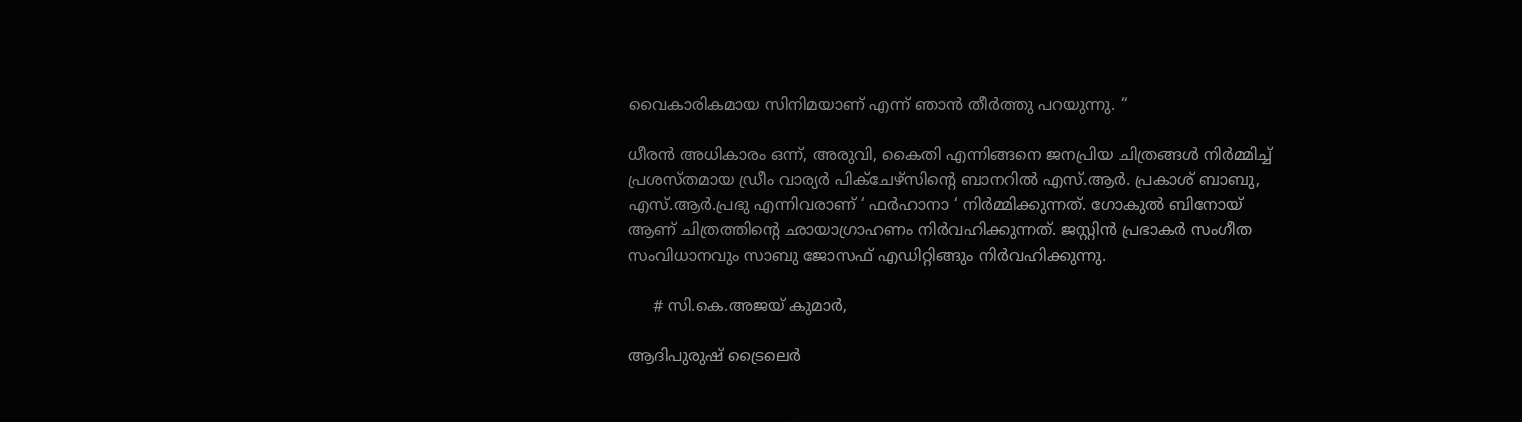വൈകാരികമായ സിനിമയാണ് എന്ന് ഞാൻ തീർത്തു പറയുന്നു. “

ധീരൻ അധികാരം ഒന്ന്, അരുവി, കൈതി എന്നിങ്ങനെ ജനപ്രിയ ചിത്രങ്ങൾ നിർമ്മിച്ച് പ്രശസ്തമായ ഡ്രീം വാര്യര്‍ പിക്ചേഴ്സിൻ്റെ ബാനറിൽ എസ്.ആർ. പ്രകാശ് ബാബു, എസ്.ആർ.പ്രഭു എന്നിവരാണ് ‘ ഫർഹാനാ ‘ നിർമ്മിക്കുന്നത്. ഗോകുല്‍ ബിനോയ് ആണ് ചിത്രത്തിന്റെ ഛായാഗ്രാഹണം നിര്‍വഹിക്കുന്നത്. ജസ്റ്റിൻ പ്രഭാകർ സംഗീത സംവിധാനവും സാബു ജോസഫ് എഡിറ്റിങ്ങും നിർവഹിക്കുന്നു.

     # സി.കെ.അജയ് കുമാർ,

ആദിപുരുഷ് ട്രൈലെർ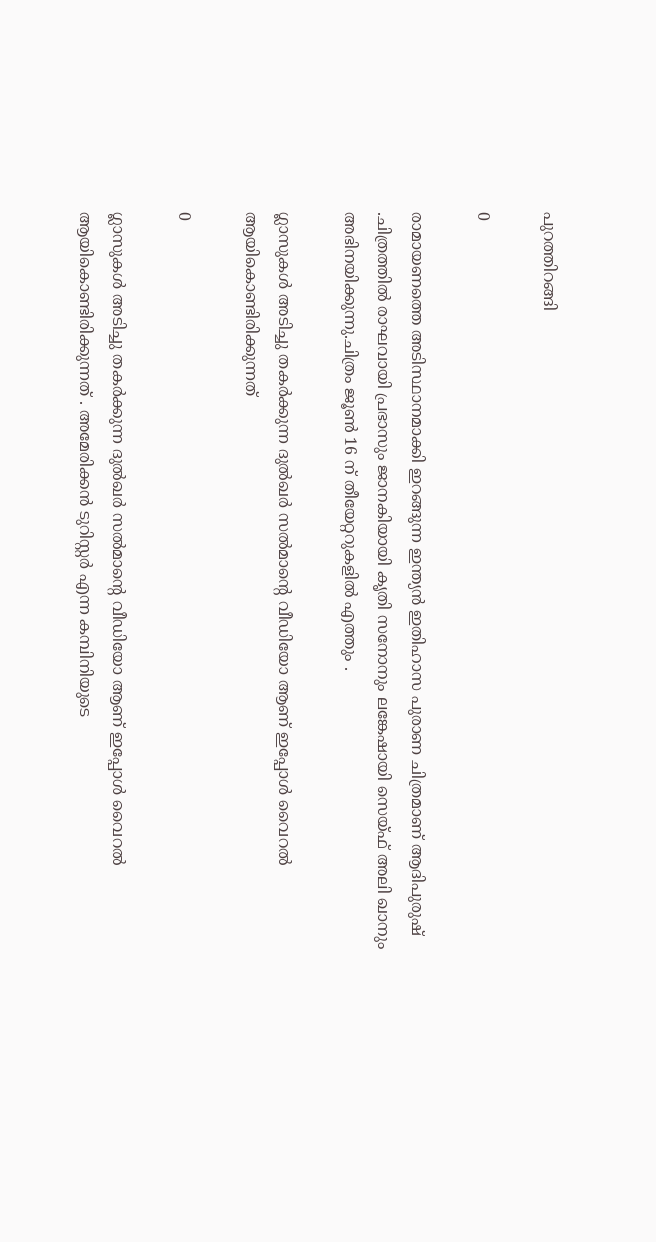പുറത്തിറങ്ങി

0

രാമായണത്തെ അടിസ്ഥാനമാക്കി ഇറങ്ങുന്ന ഇന്ത്യൻ ഇതിഹാസ പുരാണ ചിത്രമാണ് ആദിപുരുഷ് .ചിത്രത്തിൽ രാഘവായി പ്രഭാസും ജാനകിയായി കൃതി സനോനും ലങ്കേഷായി സെയ്ഫ് അലി ഖാനും അഭിനയിക്കുന്നു.ചിത്രം ജൂൺ 16 ന് തീയേറ്ററുകളിൽ എത്തും .

ഗ്ലാസുകൾ അടിച്ചു തകർക്കുന്ന ദുൽഖർ സൽമാന്റെ വീഡിയോ ആണ് ഇപ്പോൾ വൈറൽ ആയികൊണ്ടിരിക്കുന്നത്

0

ഗ്ലാസുകൾ അടിച്ചു തകർക്കുന്ന ദുൽഖർ സൽമാന്റെ വീഡിയോ ആണ് ഇപ്പോൾ വൈറൽ ആയികൊണ്ടിരിക്കുന്നത് . അമേരിക്കന്‍ ടുറിസ്റ്റര്‍ എന്ന കമ്പിനിയുടെ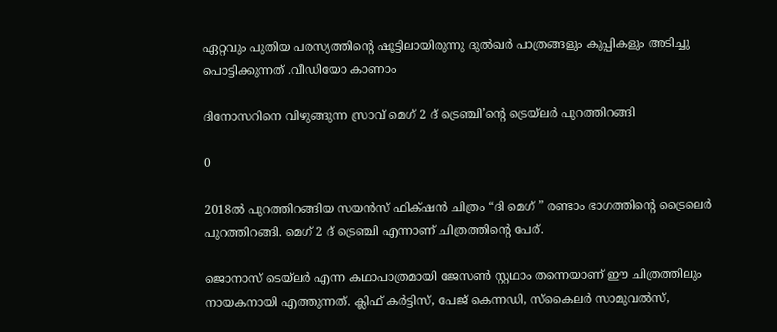ഏറ്റവും പുതിയ പരസ്യത്തിന്റെ ഷൂട്ടിലായിരുന്നു ദുൽഖർ പാത്രങ്ങളും കുപ്പികളും അടിച്ചു പൊട്ടിക്കുന്നത് .വീഡിയോ കാണാം

ദിനോസറിനെ വിഴുങ്ങുന്ന സ്രാവ് മെഗ് 2 ദ് ട്രെഞ്ചി’ന്റെ ട്രെയ്ലർ പുറത്തിറങ്ങി

0

2018ൽ പുറത്തിറങ്ങിയ സയൻസ് ഫിക്‌ഷൻ ചിത്രം “ദി മെഗ് ” രണ്ടാം ഭാഗത്തിന്റെ ട്രൈലെർ പുറത്തിറങ്ങി. മെഗ് 2 ദ് ട്രെഞ്ചി എന്നാണ് ചിത്രത്തിന്റെ പേര്.

ജൊനാസ് ടെയ്‌ലർ എന്ന കഥാപാത്രമായി ജേസൺ സ്റ്റഥാം തന്നെയാണ് ഈ ചിത്രത്തിലും നായകനായി എത്തുന്നത്. ക്ലിഫ് കർട്ടിസ്, പേജ് കെന്നഡി, സ്കൈലർ സാമുവൽസ്,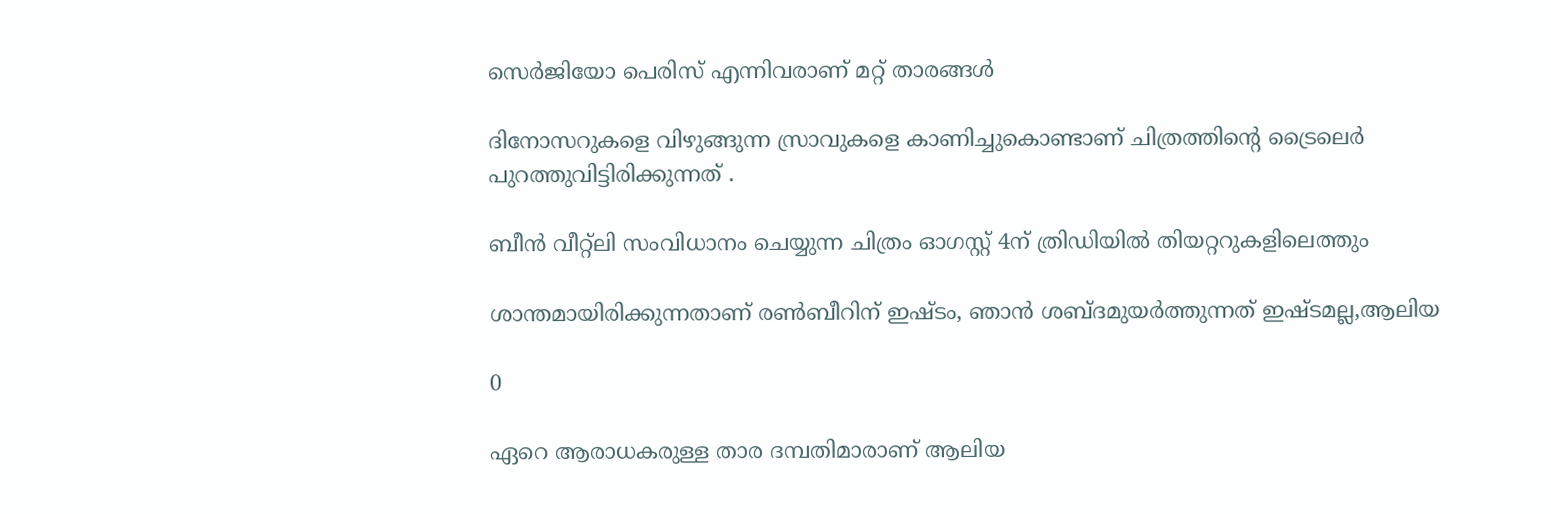സെർജിയോ പെരിസ് എന്നിവരാണ് മറ്റ് താരങ്ങൾ

ദിനോസറുകളെ വിഴുങ്ങുന്ന സ്രാവുകളെ കാണിച്ചുകൊണ്ടാണ് ചിത്രത്തിന്റെ ട്രൈലെർ പുറത്തുവിട്ടിരിക്കുന്നത് .

ബീൻ വീറ്റ്‌ലി സംവിധാനം ചെയ്യുന്ന ചിത്രം ഓഗസ്റ്റ് 4ന് ത്രിഡിയിൽ തിയറ്ററുകളിലെത്തും

ശാന്തമായിരിക്കുന്നതാണ് രൺബീറിന് ഇഷ്ടം, ഞാൻ ശബ്‌ദമുയർത്തുന്നത് ഇഷ്ടമല്ല,ആലിയ

0

ഏറെ ആരാധകരുള്ള താര ദമ്പതിമാരാണ് ആലിയ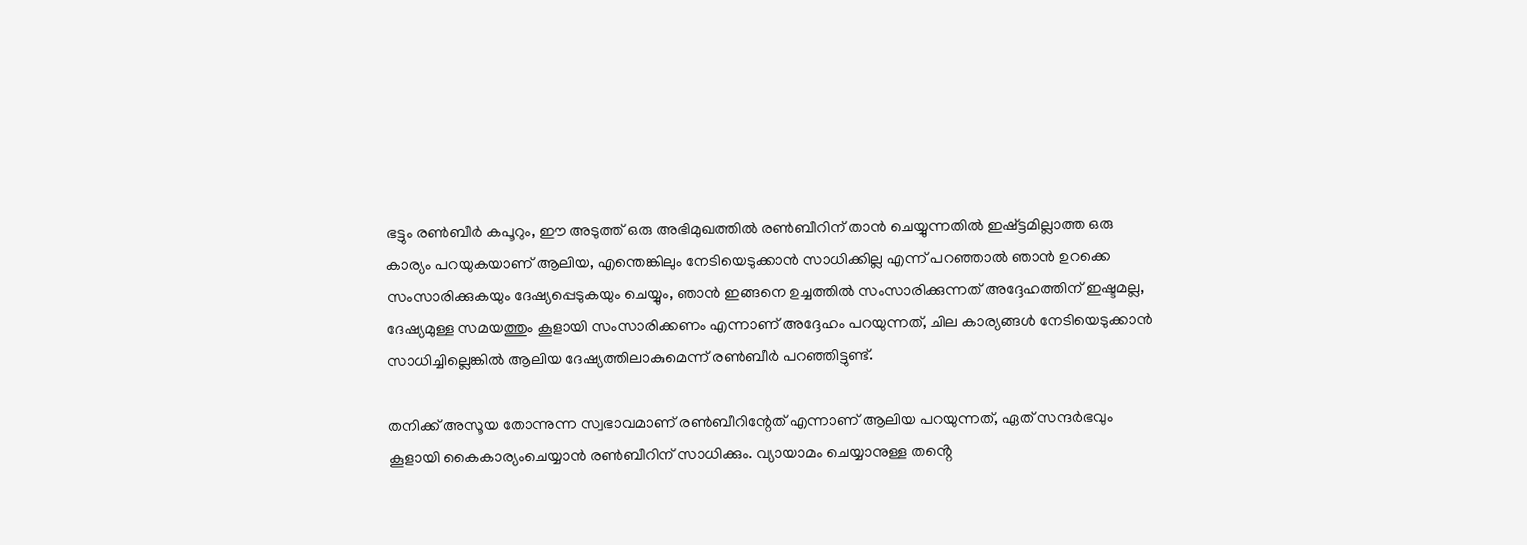ഭട്ടും രൺബീർ കപൂറും, ഈ അടുത്ത് ഒരു അഭിമുഖത്തിൽ രൺബീറിന് താൻ ചെയ്യുന്നതിൽ ഇഷ്ട്ടമില്ലാത്ത ഒരു കാര്യം പറയുകയാണ് ആലിയ, എന്തെങ്കിലും നേടിയെടുക്കാൻ സാധിക്കില്ല എന്ന് പറഞ്ഞാൽ ഞാൻ ഉറക്കെ സംസാരിക്കുകയും ദേഷ്യപ്പെടുകയും ചെയ്യും, ഞാൻ ഇങ്ങനെ ഉച്ചത്തിൽ സംസാരിക്കുന്നത് അദ്ദേഹത്തിന് ഇഷ്ടമല്ല, ദേഷ്യമുള്ള സമയത്തും കൂളായി സംസാരിക്കണം എന്നാണ് അദ്ദേഹം പറയുന്നത്, ചില കാര്യങ്ങൾ നേടിയെടുക്കാൻ സാധിച്ചില്ലെങ്കിൽ ആലിയ ദേഷ്യത്തിലാകുമെന്ന് രൺബീർ പറഞ്ഞിട്ടുണ്ട്.

തനിക്ക് അസൂയ തോന്നുന്ന സ്വഭാവമാണ് രൺബീറിന്റേത് എന്നാണ് ആലിയ പറയുന്നത്, ഏത് സന്ദർഭവും കൂളായി കൈകാര്യംചെയ്യാൻ രൺബീറിന് സാധിക്കും. വ്യായാമം ചെയ്യാനുള്ള തൻ്റെ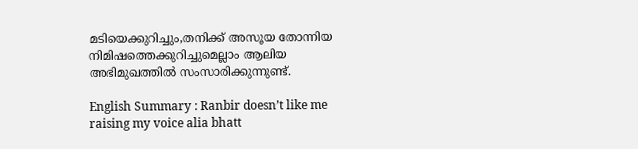മടിയെക്കുറിച്ചും,തനിക്ക് അസൂയ തോന്നിയ നിമിഷത്തെക്കുറിച്ചുമെല്ലാം ആലിയ അഭിമുഖത്തിൽ സംസാരിക്കുന്നുണ്ട്.

English Summary : Ranbir doesn’t like me raising my voice alia bhatt